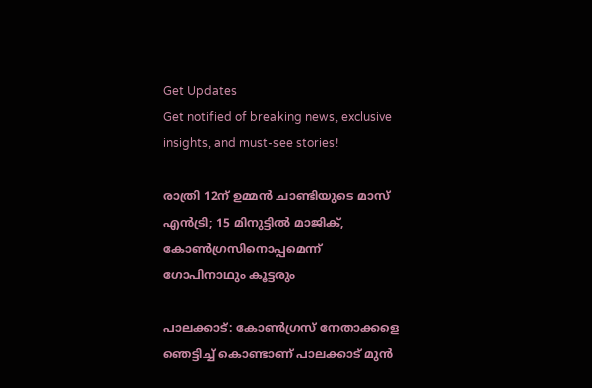Get Updates
Get notified of breaking news, exclusive insights, and must-see stories!

രാത്രി 12ന് ഉമ്മന്‍ ചാണ്ടിയുടെ മാസ് എന്‍ട്രി; 15 മിനുട്ടില്‍ മാജിക്, കോണ്‍ഗ്രസിനൊപ്പമെന്ന് ഗോപിനാഥും കൂട്ടരും

പാലക്കാട്: കോണ്‍ഗ്രസ് നേതാക്കളെ ഞെട്ടിച്ച് കൊണ്ടാണ് പാലക്കാട് മുന്‍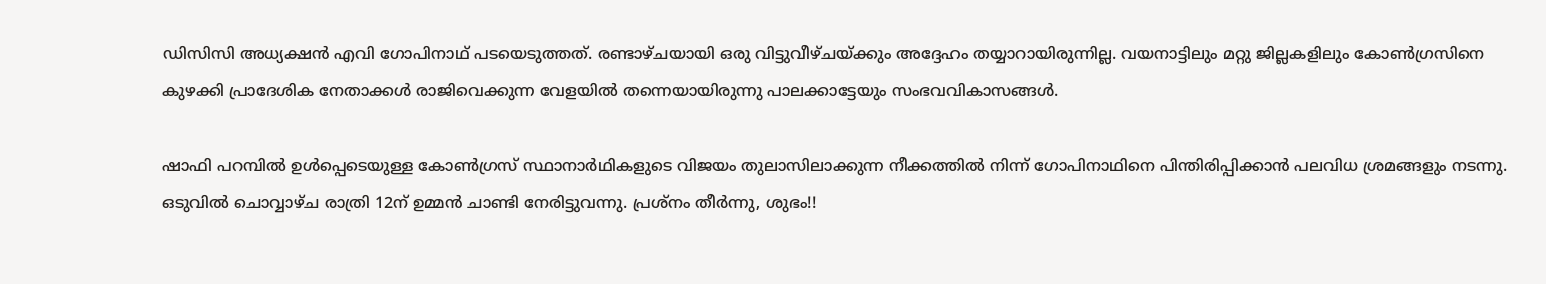ഡിസിസി അധ്യക്ഷന്‍ എവി ഗോപിനാഥ് പടയെടുത്തത്. രണ്ടാഴ്ചയായി ഒരു വിട്ടുവീഴ്ചയ്ക്കും അദ്ദേഹം തയ്യാറായിരുന്നില്ല. വയനാട്ടിലും മറ്റു ജില്ലകളിലും കോണ്‍ഗ്രസിനെ കുഴക്കി പ്രാദേശിക നേതാക്കള്‍ രാജിവെക്കുന്ന വേളയില്‍ തന്നെയായിരുന്നു പാലക്കാട്ടേയും സംഭവവികാസങ്ങള്‍.

ഷാഫി പറമ്പില്‍ ഉള്‍പ്പെടെയുള്ള കോണ്‍ഗ്രസ് സ്ഥാനാര്‍ഥികളുടെ വിജയം തുലാസിലാക്കുന്ന നീക്കത്തില്‍ നിന്ന് ഗോപിനാഥിനെ പിന്തിരിപ്പിക്കാന്‍ പലവിധ ശ്രമങ്ങളും നടന്നു. ഒടുവില്‍ ചൊവ്വാഴ്ച രാത്രി 12ന് ഉമ്മന്‍ ചാണ്ടി നേരിട്ടുവന്നു. പ്രശ്‌നം തീര്‍ന്നു, ശുഭം!!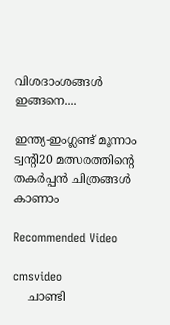വിശദാംശങ്ങള്‍ ഇങ്ങനെ....

ഇന്ത്യ-ഇംഗ്ലണ്ട് മൂന്നാം ട്വന്റി20 മത്സരത്തിന്റെ തകര്‍പ്പന്‍ ചിത്രങ്ങള്‍ കാണാം

Recommended Video

cmsvideo
    ചാണ്ടി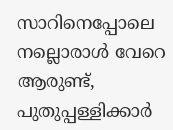സാറിനെപ്പോലെ നല്ലൊരാൾ വേറെ ആരുണ്ട്, പുതുപ്പള്ളിക്കാർ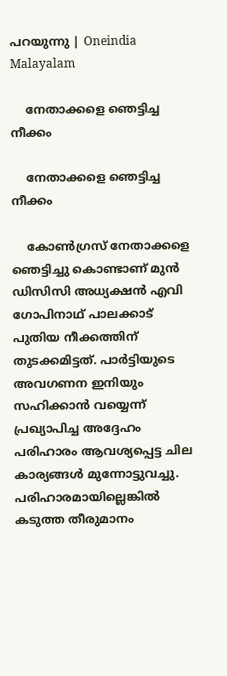പറയുന്നു | Oneindia Malayalam

    നേതാക്കളെ ഞെട്ടിച്ച നീക്കം

    നേതാക്കളെ ഞെട്ടിച്ച നീക്കം

    കോണ്‍ഗ്രസ് നേതാക്കളെ ഞെട്ടിച്ചു കൊണ്ടാണ് മുന്‍ ഡിസിസി അധ്യക്ഷന്‍ എവി ഗോപിനാഥ് പാലക്കാട് പുതിയ നീക്കത്തിന് തുടക്കമിട്ടത്. പാര്‍ട്ടിയുടെ അവഗണന ഇനിയും സഹിക്കാന്‍ വയ്യെന്ന് പ്രഖ്യാപിച്ച അദ്ദേഹം പരിഹാരം ആവശ്യപ്പെട്ട ചില കാര്യങ്ങള്‍ മുന്നോട്ടുവച്ചു. പരിഹാരമായില്ലെങ്കില്‍ കടുത്ത തീരുമാനം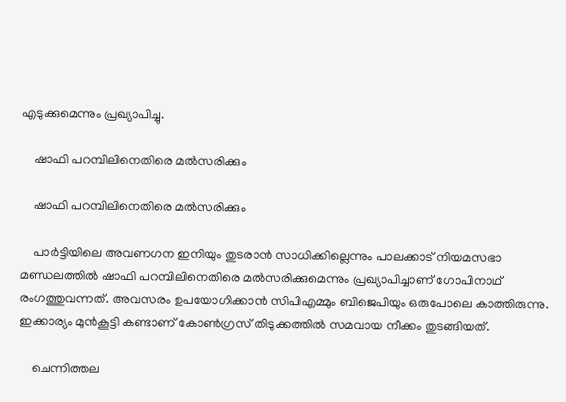എടുക്കുമെന്നും പ്രഖ്യാപിച്ചു.

    ഷാഫി പറമ്പിലിനെതിരെ മല്‍സരിക്കും

    ഷാഫി പറമ്പിലിനെതിരെ മല്‍സരിക്കും

    പാര്‍ട്ടിയിലെ അവണഗന ഇനിയും തുടരാന്‍ സാധിക്കില്ലെന്നും പാലക്കാട് നിയമസഭാ മണ്ഡലത്തില്‍ ഷാഫി പറമ്പിലിനെതിരെ മല്‍സരിക്കുമെന്നും പ്രഖ്യാപിച്ചാണ് ഗോപിനാഥ് രംഗത്തുവന്നത്. അവസരം ഉപയോഗിക്കാന്‍ സിപിഎമ്മും ബിജെപിയും ഒരുപോലെ കാത്തിരുന്നു. ഇക്കാര്യം മുന്‍കൂട്ടി കണ്ടാണ് കോണ്‍ഗ്രസ് തിടുക്കത്തില്‍ സമവായ നീക്കം തുടങ്ങിയത്.

    ചെന്നിത്തല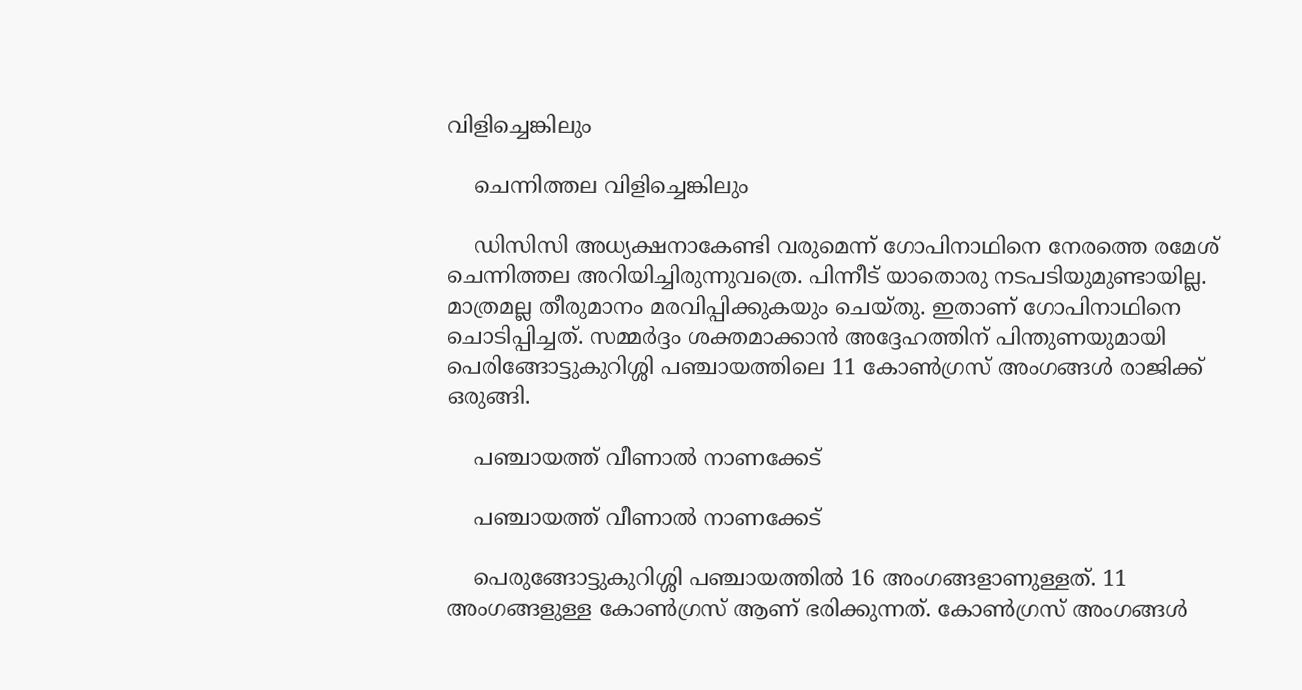വിളിച്ചെങ്കിലും

    ചെന്നിത്തല വിളിച്ചെങ്കിലും

    ഡിസിസി അധ്യക്ഷനാകേണ്ടി വരുമെന്ന് ഗോപിനാഥിനെ നേരത്തെ രമേശ് ചെന്നിത്തല അറിയിച്ചിരുന്നുവത്രെ. പിന്നീട് യാതൊരു നടപടിയുമുണ്ടായില്ല. മാത്രമല്ല തീരുമാനം മരവിപ്പിക്കുകയും ചെയ്തു. ഇതാണ് ഗോപിനാഥിനെ ചൊടിപ്പിച്ചത്. സമ്മര്‍ദ്ദം ശക്തമാക്കാന്‍ അദ്ദേഹത്തിന് പിന്തുണയുമായി പെരിങ്ങോട്ടുകുറിശ്ശി പഞ്ചായത്തിലെ 11 കോണ്‍ഗ്രസ് അംഗങ്ങള്‍ രാജിക്ക് ഒരുങ്ങി.

    പഞ്ചായത്ത് വീണാല്‍ നാണക്കേട്

    പഞ്ചായത്ത് വീണാല്‍ നാണക്കേട്

    പെരുങ്ങോട്ടുകുറിശ്ശി പഞ്ചായത്തില്‍ 16 അംഗങ്ങളാണുള്ളത്. 11 അംഗങ്ങളുള്ള കോണ്‍ഗ്രസ് ആണ് ഭരിക്കുന്നത്. കോണ്‍ഗ്രസ് അംഗങ്ങള്‍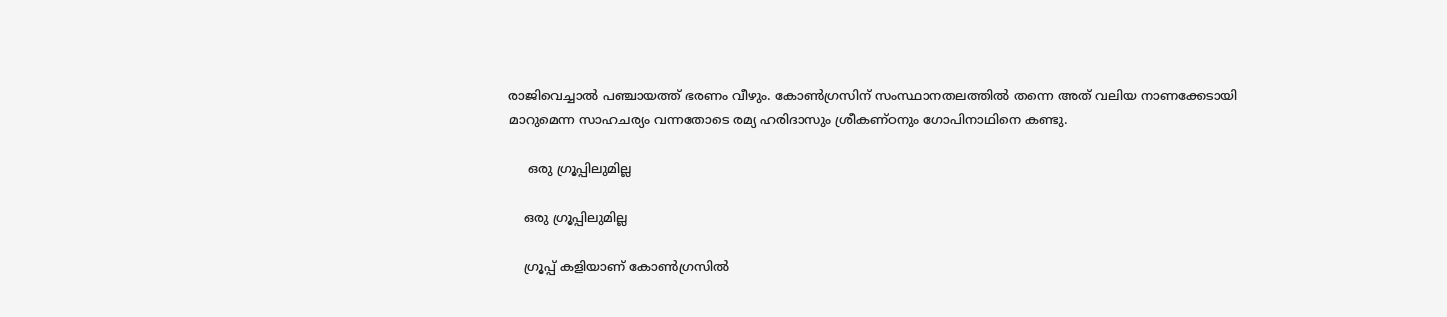രാജിവെച്ചാല്‍ പഞ്ചായത്ത് ഭരണം വീഴും. കോണ്‍ഗ്രസിന് സംസ്ഥാനതലത്തില്‍ തന്നെ അത് വലിയ നാണക്കേടായി മാറുമെന്ന സാഹചര്യം വന്നതോടെ രമ്യ ഹരിദാസും ശ്രീകണ്ഠനും ഗോപിനാഥിനെ കണ്ടു.

     ഒരു ഗ്രൂപ്പിലുമില്ല

    ഒരു ഗ്രൂപ്പിലുമില്ല

    ഗ്രൂപ്പ് കളിയാണ് കോണ്‍ഗ്രസില്‍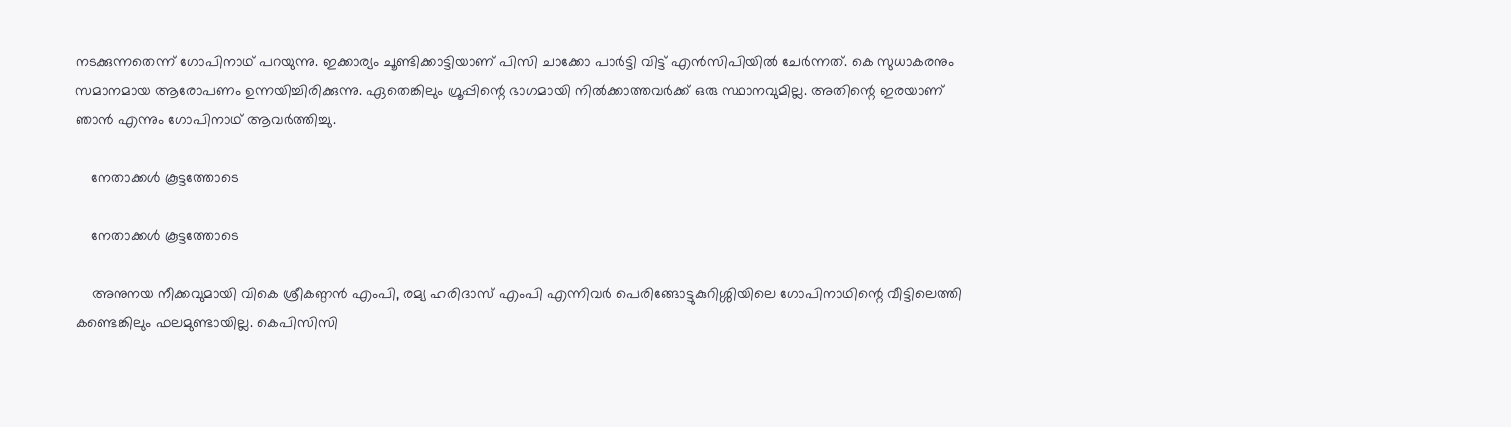നടക്കുന്നതെന്ന് ഗോപിനാഥ് പറയുന്നു. ഇക്കാര്യം ചൂണ്ടിക്കാട്ടിയാണ് പിസി ചാക്കോ പാര്‍ട്ടി വിട്ട് എന്‍സിപിയില്‍ ചേര്‍ന്നത്. കെ സുധാകരനും സമാനമായ ആരോപണം ഉന്നയിച്ചിരിക്കുന്നു. ഏതെങ്കിലും ഗ്രൂപ്പിന്റെ ഭാഗമായി നില്‍ക്കാത്തവര്‍ക്ക് ഒരു സ്ഥാനവുമില്ല. അതിന്റെ ഇരയാണ് ഞാന്‍ എന്നും ഗോപിനാഥ് ആവര്‍ത്തിച്ചു.

    നേതാക്കള്‍ കൂട്ടത്തോടെ

    നേതാക്കള്‍ കൂട്ടത്തോടെ

    അനുനയ നീക്കവുമായി വികെ ശ്രീകണ്ഠന്‍ എംപി, രമ്യ ഹരിദാസ് എംപി എന്നിവര്‍ പെരിങ്ങോട്ടുകുറിശ്ശിയിലെ ഗോപിനാഥിന്റെ വീട്ടിലെത്തി കണ്ടെങ്കിലും ഫലമുണ്ടായില്ല. കെപിസിസി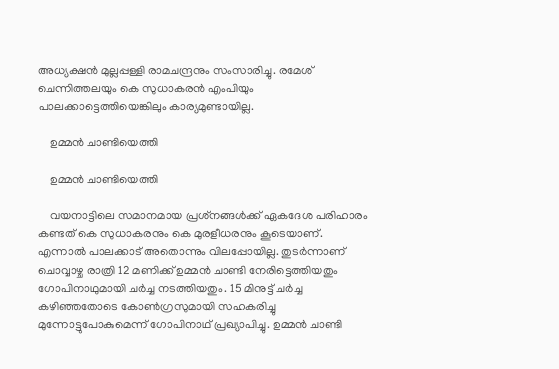അധ്യക്ഷന്‍ മുല്ലപ്പള്ളി രാമചന്ദ്രനും സംസാരിച്ചു. രമേശ് ചെന്നിത്തലയും കെ സുധാകരന്‍ എംപിയും പാലക്കാട്ടെത്തിയെങ്കിലും കാര്യമുണ്ടായില്ല.

    ഉമ്മന്‍ ചാണ്ടിയെത്തി

    ഉമ്മന്‍ ചാണ്ടിയെത്തി

    വയനാട്ടിലെ സമാനമായ പ്രശ്‌നങ്ങള്‍ക്ക് ഏകദേശ പരിഹാരം കണ്ടത് കെ സുധാകരനും കെ മുരളീധരനും കൂടെയാണ്. എന്നാല്‍ പാലക്കാട് അതൊന്നും വിലപ്പോയില്ല. തുടര്‍ന്നാണ് ചൊവ്വാഴ്ച രാത്രി 12 മണിക്ക് ഉമ്മന്‍ ചാണ്ടി നേരിട്ടെത്തിയതും ഗോപിനാഥുമായി ചര്‍ച്ച നടത്തിയതും. 15 മിനുട്ട് ചര്‍ച്ച കഴിഞ്ഞതോടെ കോണ്‍ഗ്രസുമായി സഹകരിച്ചു മുന്നോട്ടുപോകുമെന്ന് ഗോപിനാഥ് പ്രഖ്യാപിച്ചു. ഉമ്മന്‍ ചാണ്ടി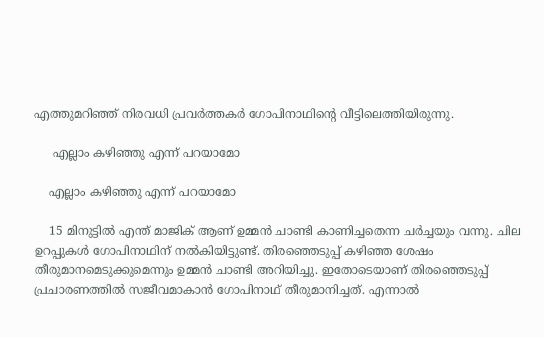എത്തുമറിഞ്ഞ് നിരവധി പ്രവര്‍ത്തകര്‍ ഗോപിനാഥിന്റെ വീട്ടിലെത്തിയിരുന്നു.

     എല്ലാം കഴിഞ്ഞു എന്ന് പറയാമോ

    എല്ലാം കഴിഞ്ഞു എന്ന് പറയാമോ

    15 മിനുട്ടില്‍ എന്ത് മാജിക് ആണ് ഉമ്മന്‍ ചാണ്ടി കാണിച്ചതെന്ന ചര്‍ച്ചയും വന്നു. ചില ഉറപ്പുകള്‍ ഗോപിനാഥിന് നല്‍കിയിട്ടുണ്ട്. തിരഞ്ഞെടുപ്പ് കഴിഞ്ഞ ശേഷം തീരുമാനമെടുക്കുമെന്നും ഉമ്മന്‍ ചാണ്ടി അറിയിച്ചു. ഇതോടെയാണ് തിരഞ്ഞെടുപ്പ് പ്രചാരണത്തില്‍ സജീവമാകാന്‍ ഗോപിനാഥ് തീരുമാനിച്ചത്. എന്നാല്‍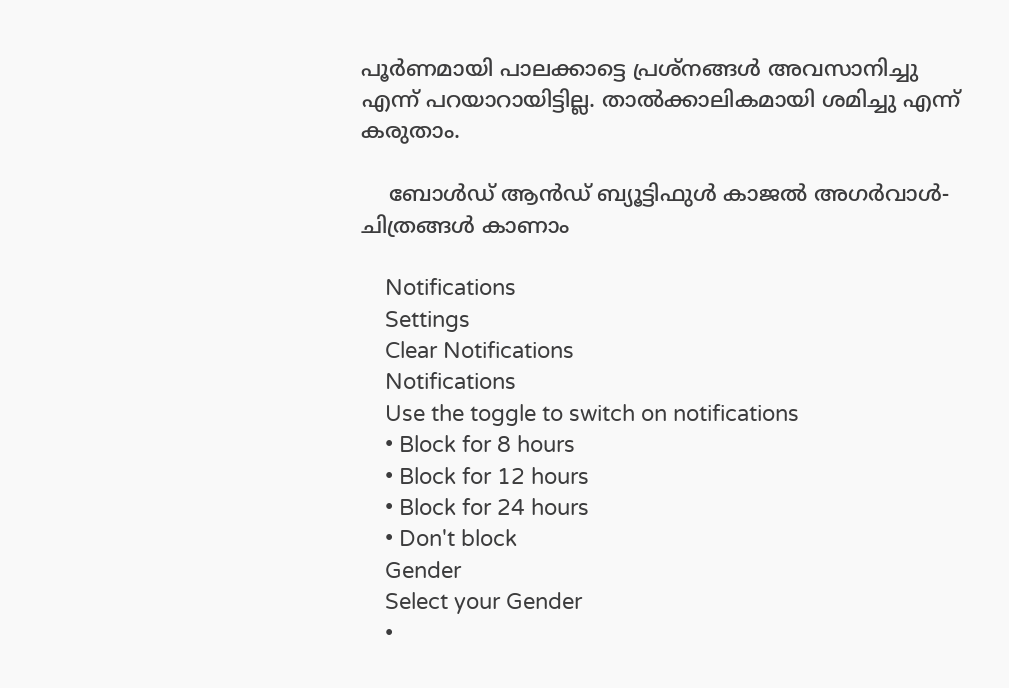പൂര്‍ണമായി പാലക്കാട്ടെ പ്രശ്‌നങ്ങള്‍ അവസാനിച്ചു എന്ന് പറയാറായിട്ടില്ല. താല്‍ക്കാലികമായി ശമിച്ചു എന്ന് കരുതാം.

    ബോൾഡ് ആൻഡ് ബ്യൂട്ടിഫുൾ കാജൽ അഗർവാൾ- ചിത്രങ്ങൾ കാണാം

    Notifications
    Settings
    Clear Notifications
    Notifications
    Use the toggle to switch on notifications
    • Block for 8 hours
    • Block for 12 hours
    • Block for 24 hours
    • Don't block
    Gender
    Select your Gender
    •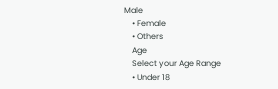Male
    • Female
    • Others
    Age
    Select your Age Range
    • Under 18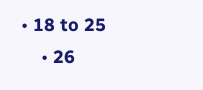• 18 to 25
    • 26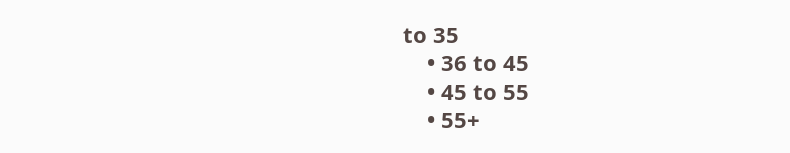to 35
    • 36 to 45
    • 45 to 55
    • 55+